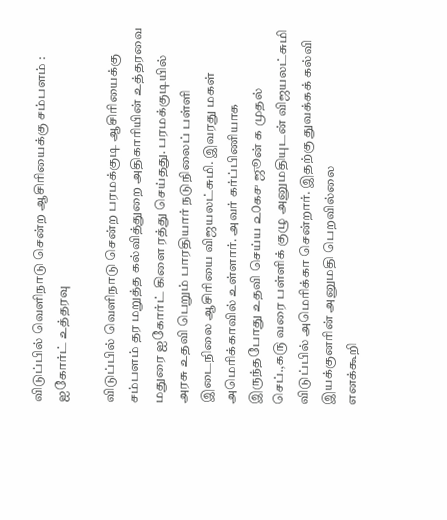விடுப்பில் வெளிநாடு சென்ற ஆசிரியைக்கு சம்பளம் : ஐகோர்ட் உத்தரவு

விடுப்பில் வௌிநாடு சென்ற பரமக்குடி ஆசிரியைக்கு சம்பளம் தர மறுத்த கல்வித்துறை அதிகாரியின் உத்தரவை மதுரை ஐகோர்ட் கிளை ரத்து செய்தது. பரமக்குடியில் அரசு உதவி பெறும் பாரதியார் நடுநிலைப் பள்ளி இடைநிலை ஆசிரியை விஜயலட்சுமி. இவரது மகள் அமெரிக்காவில் உள்ளார். அவர் கர்ப்பிணியாக இருந்தபோது உதவி செய்ய ௨௦௧௪ ஜூன் ௧ முதல் செப்.,௧௫ வரை பள்ளிக் குழு அனுமதியுடன் விஜயலட்சுமி விடுப்பில் அமெரிக்கா சென்றார். இதற்கு துவக்கக் கல்வி இயக்குனரின் அனுமதி பெறவில்லை
எனக்கூறி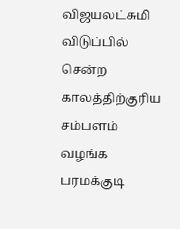விஜயலட்சுமி விடுப்பில் சென்ற காலத்திற்குரிய சம்பளம் வழங்க பரமக்குடி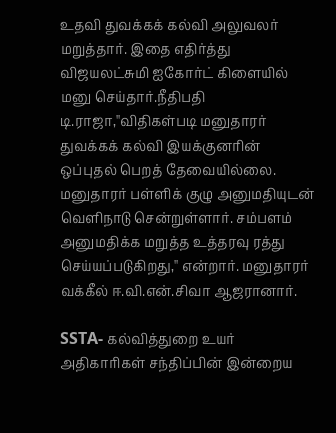உதவி துவக்கக் கல்வி அலுவலர் மறுத்தார். இதை எதிர்த்து விஜயலட்சுமி ஐகோர்ட் கிளையில் மனு செய்தார்.நீதிபதி டி.ராஜா,''விதிகள்படி மனுதாரர் துவக்கக் கல்வி இயக்குனரின் ஒப்புதல் பெறத் தேவையில்லை. மனுதாரர் பள்ளிக் குழு அனுமதியுடன் வௌிநாடு சென்றுள்ளார். சம்பளம் அனுமதிக்க மறுத்த உத்தரவு ரத்து செய்யப்படுகிறது,'' என்றார். மனுதாரர் வக்கீல் ஈ.வி.என்.சிவா ஆஜரானார்.

SSTA- கல்வித்துறை உயர் அதிகாரிகள் சந்திப்பின் இன்றைய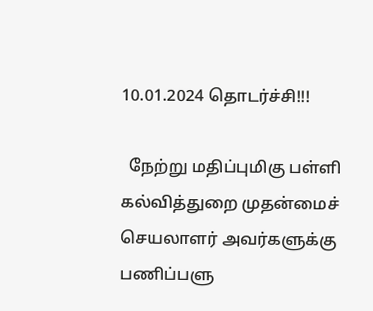10.01.2024 தொடர்ச்சி!!!

  நேற்று மதிப்புமிகு பள்ளி கல்வித்துறை முதன்மைச் செயலாளர் அவர்களுக்கு பணிப்பளு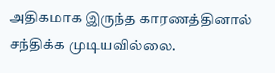அதிகமாக இருந்த காரணத்தினால் சந்திக்க முடியவில்லை.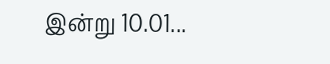இன்று 10.01...